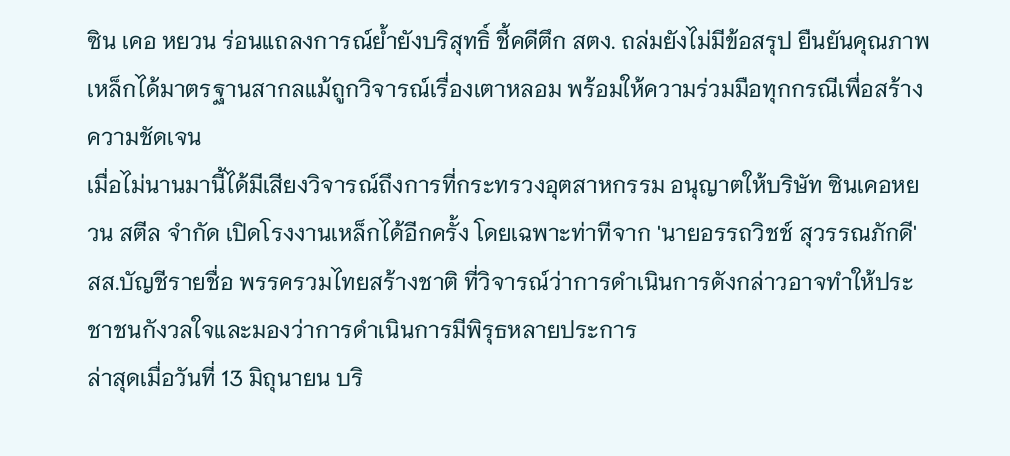ซิน เคอ หยวน ร่อนแถลงการณ์ย้ำยังบริสุทธิ์ ชี้คดีตึก สตง. ถล่มยังไม่มีข้อสรุป ยืนยันคุณภาพเหล็กได้มาตรฐานสากลแม้ถูกวิจารณ์เรื่องเตาหลอม พร้อมให้ความร่วมมือทุกกรณีเพื่อสร้างความชัดเจน
เมื่อไม่นานมานี้ได้มีเสียงวิจารณ์ถึงการที่กระทรวงอุตสาหกรรม อนุญาตให้บริษัท ซินเคอหยวน สตีล จำกัด เปิดโรงงานเหล็กได้อีกครั้ง โดยเฉพาะท่าทีจาก 'นายอรรถวิชช์ สุวรรณภักดี' สส.บัญชีรายชื่อ พรรครวมไทยสร้างชาติ ที่วิจารณ์ว่าการดำเนินการดังกล่าวอาจทำให้ประชาชนกังวลใจและมองว่าการดำเนินการมีพิรุธหลายประการ
ล่าสุดเมื่อวันที่ 13 มิถุนายน บริ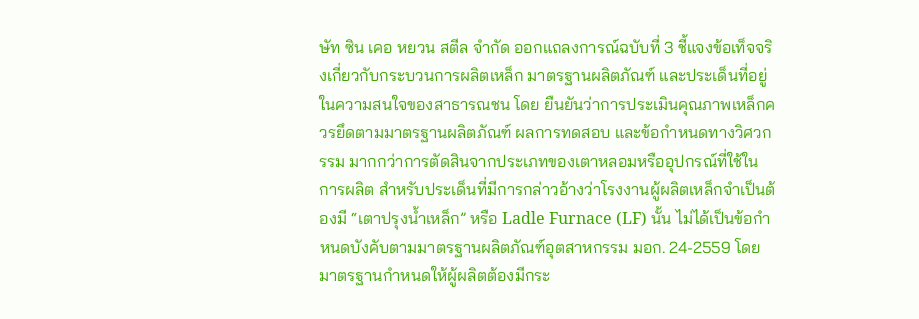ษัท ซิน เคอ หยวน สตีล จำกัด ออกแถลงการณ์ฉบับที่ 3 ชี้แจงข้อเท็จจริงเกี่ยวกับกระบวนการผลิตเหล็ก มาตรฐานผลิตภัณฑ์ และประเด็นที่อยู่ในความสนใจของสาธารณชน โดย ยืนยันว่าการประเมินคุณภาพเหล็กควรยึดตามมาตรฐานผลิตภัณฑ์ ผลการทดสอบ และข้อกำหนดทางวิศวกรรม มากกว่าการตัดสินจากประเภทของเตาหลอมหรืออุปกรณ์ที่ใช้ในการผลิต สำหรับประเด็นที่มีการกล่าวอ้างว่าโรงงานผู้ผลิตเหล็กจำเป็นต้องมี “เตาปรุงน้ำเหล็ก” หรือ Ladle Furnace (LF) นั้น ไม่ได้เป็นข้อกำหนดบังคับตามมาตรฐานผลิตภัณฑ์อุตสาหกรรม มอก. 24-2559 โดยมาตรฐานกำหนดให้ผู้ผลิตต้องมีกระ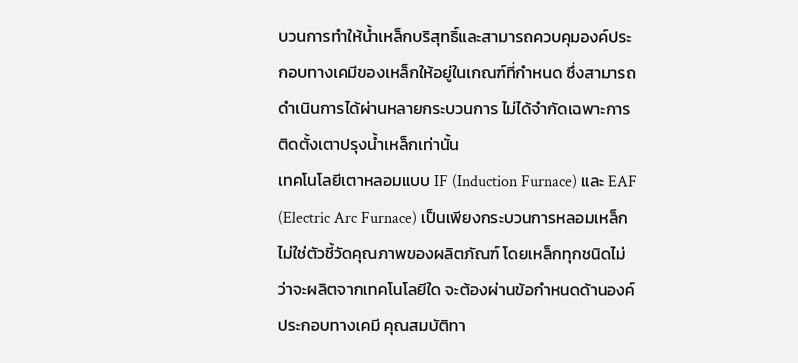บวนการทำให้น้ำเหล็กบริสุทธิ์และสามารถควบคุมองค์ประกอบทางเคมีของเหล็กให้อยู่ในเกณฑ์ที่กำหนด ซึ่งสามารถดำเนินการได้ผ่านหลายกระบวนการ ไม่ได้จำกัดเฉพาะการติดตั้งเตาปรุงน้ำเหล็กเท่านั้น
เทคโนโลยีเตาหลอมแบบ IF (Induction Furnace) และ EAF (Electric Arc Furnace) เป็นเพียงกระบวนการหลอมเหล็ก ไม่ใช่ตัวชี้วัดคุณภาพของผลิตภัณฑ์ โดยเหล็กทุกชนิดไม่ว่าจะผลิตจากเทคโนโลยีใด จะต้องผ่านข้อกำหนดด้านองค์ประกอบทางเคมี คุณสมบัติทา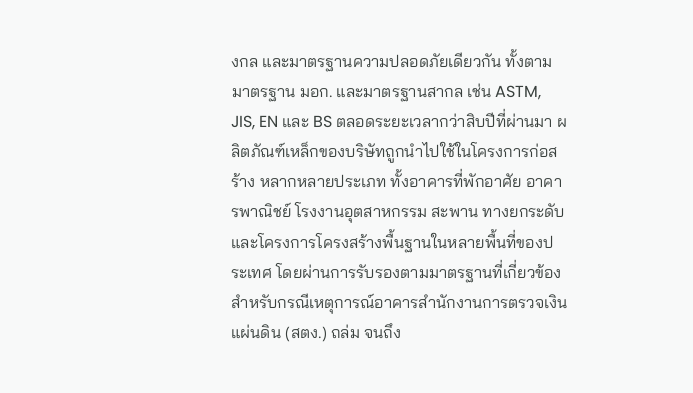งกล และมาตรฐานความปลอดภัยเดียวกัน ทั้งตามมาตรฐาน มอก. และมาตรฐานสากล เช่น ASTM, JIS, EN และ BS ตลอดระยะเวลากว่าสิบปีที่ผ่านมา ผลิตภัณฑ์เหล็กของบริษัทถูกนำไปใช้ในโครงการก่อสร้าง หลากหลายประเภท ทั้งอาคารที่พักอาศัย อาคารพาณิชย์ โรงงานอุตสาหกรรม สะพาน ทางยกระดับ และโครงการโครงสร้างพื้นฐานในหลายพื้นที่ของประเทศ โดยผ่านการรับรองตามมาตรฐานที่เกี่ยวข้อง
สำหรับกรณีเหตุการณ์อาคารสำนักงานการตรวจเงินแผ่นดิน (สตง.) ถล่ม จนถึง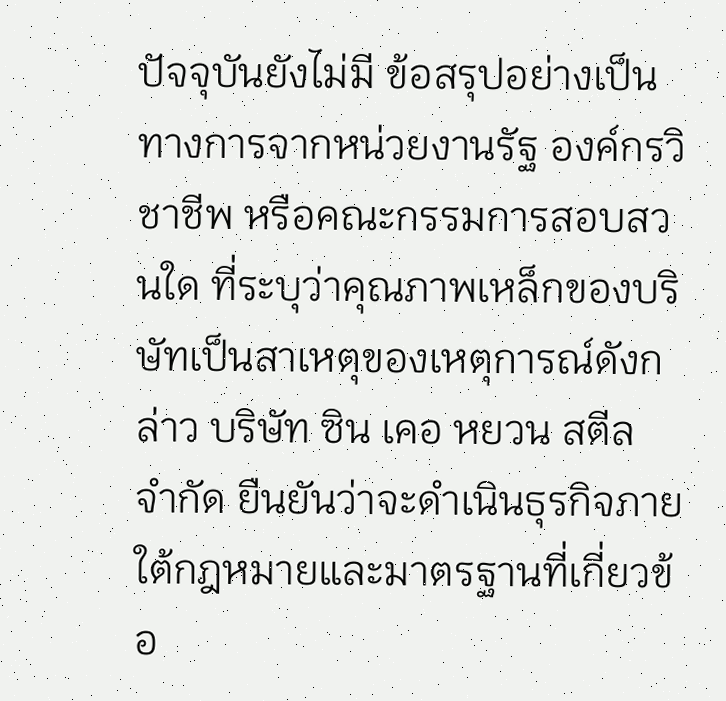ปัจจุบันยังไม่มี ข้อสรุปอย่างเป็นทางการจากหน่วยงานรัฐ องค์กรวิชาชีพ หรือคณะกรรมการสอบสวนใด ที่ระบุว่าคุณภาพเหล็กของบริษัทเป็นสาเหตุของเหตุการณ์ดังกล่าว บริษัท ซิน เคอ หยวน สตีล จำกัด ยืนยันว่าจะดำเนินธุรกิจภายใต้กฎหมายและมาตรฐานที่เกี่ยวข้อ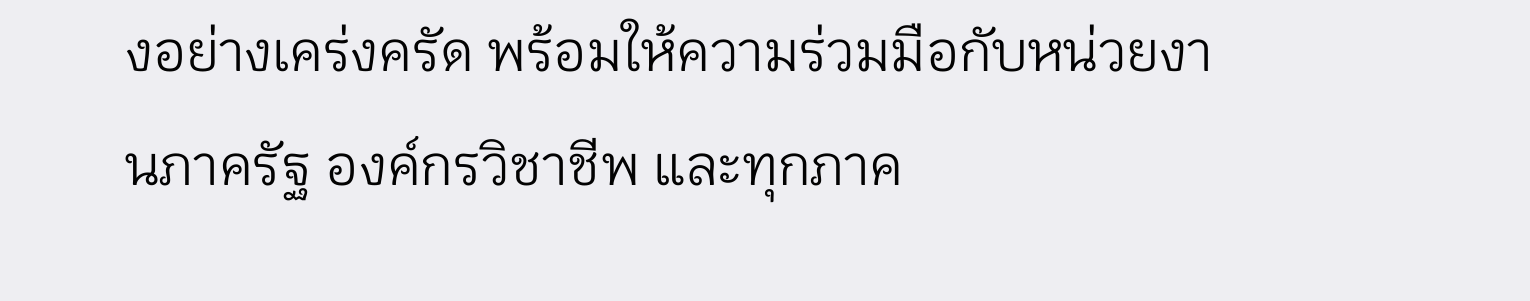งอย่างเคร่งครัด พร้อมให้ความร่วมมือกับหน่วยงานภาครัฐ องค์กรวิชาชีพ และทุกภาค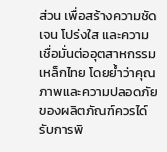ส่วน เพื่อสร้างความชัดเจน โปร่งใส และความเชื่อมั่นต่ออุตสาหกรรมเหล็กไทย โดยย้ำว่าคุณภาพและความปลอดภัยของผลิตภัณฑ์ควรได์รับการพิ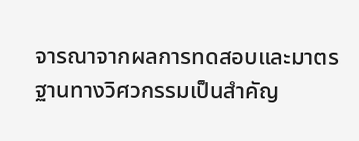จารณาจากผลการทดสอบและมาตรฐานทางวิศวกรรมเป็นสำคัญ